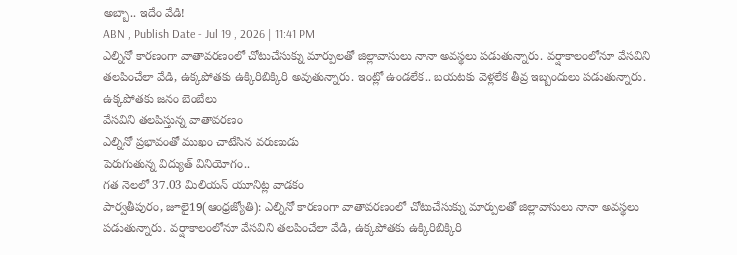అబ్బా.. ఇదేం వేడి!
ABN , Publish Date - Jul 19 , 2026 | 11:41 PM
ఎల్నినో కారణంగా వాతావరణంలో చోటుచేసుక్ను మార్పులతో జిల్లావాసులు నానా అవస్థలు పడుతున్నారు. వర్షాకాలంలోనూ వేసవిని తలపించేలా వేడి, ఉక్కపోతకు ఉక్కిరిబిక్కిరి అవుతున్నారు. ఇంట్లో ఉండలేక.. బయటకు వెళ్లలేక తీవ్ర ఇబ్బందులు పడుతున్నారు.
ఉక్కపోతకు జనం బెంబేలు
వేసవిని తలపిస్తున్న వాతావరణం
ఎల్నినో ప్రభావంతో ముఖం చాటేసిన వరుణుడు
పెరుగుతున్న విద్యుత్ వినియోగం..
గత నెలలో 37.03 మిలియన్ యూనిట్ల వాడకం
పార్వతీపురం, జూలై19(ఆంధ్రజ్యోతి): ఎల్నినో కారణంగా వాతావరణంలో చోటుచేసుక్ను మార్పులతో జిల్లావాసులు నానా అవస్థలు పడుతున్నారు. వర్షాకాలంలోనూ వేసవిని తలపించేలా వేడి, ఉక్కపోతకు ఉక్కిరిబిక్కిరి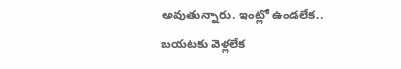అవుతున్నారు. ఇంట్లో ఉండలేక.. బయటకు వెళ్లలేక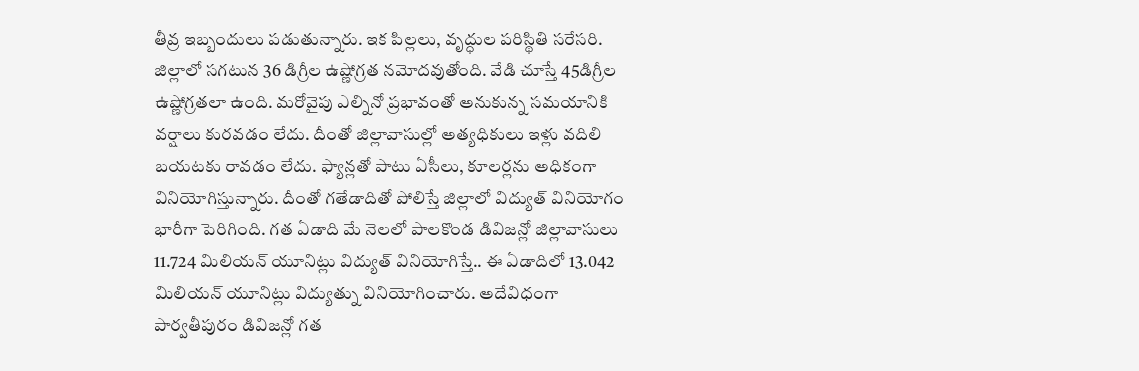తీవ్ర ఇబ్బందులు పడుతున్నారు. ఇక పిల్లలు, వృద్ధుల పరిస్థితి సరేసరి. జిల్లాలో సగటున 36 డిగ్రీల ఉష్ణోగ్రత నమోదవుతోంది. వేడి చూస్తే 45డిగ్రీల ఉష్ణోగ్రతలా ఉంది. మరోవైపు ఎల్నినో ప్రభావంతో అనుకున్న సమయానికి వర్షాలు కురవడం లేదు. దీంతో జిల్లావాసుల్లో అత్యధికులు ఇళ్లు వదిలి బయటకు రావడం లేదు. ఫ్యాన్లతో పాటు ఏసీలు, కూలర్లను అధికంగా వినియోగిస్తున్నారు. దీంతో గతేడాదితో పోలిస్తే జిల్లాలో విద్యుత్ వినియోగం భారీగా పెరిగింది. గత ఏడాది మే నెలలో పాలకొండ డివిజన్లో జిల్లావాసులు 11.724 మిలియన్ యూనిట్లు విద్యుత్ వినియోగిస్తే.. ఈ ఏడాదిలో 13.042 మిలియన్ యూనిట్లు విద్యుత్ను వినియోగించారు. అదేవిధంగా పార్వతీపురం డివిజన్లో గత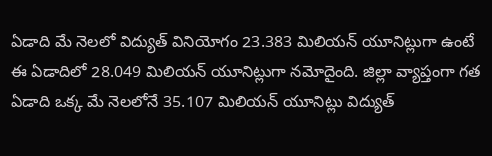ఏడాది మే నెలలో విద్యుత్ వినియోగం 23.383 మిలియన్ యూనిట్లుగా ఉంటే ఈ ఏడాదిలో 28.049 మిలియన్ యూనిట్లుగా నమోదైంది. జిల్లా వ్యాప్తంగా గత ఏడాది ఒక్క మే నెలలోనే 35.107 మిలియన్ యూనిట్లు విద్యుత్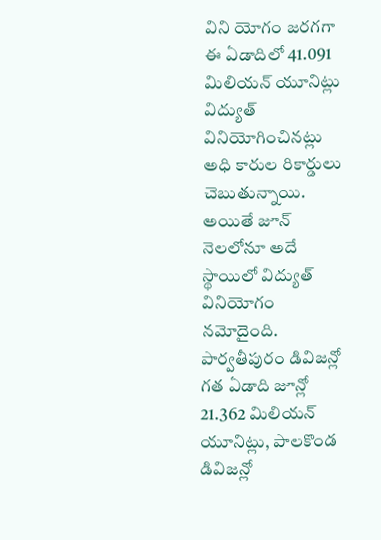విని యోగం జరగగా ఈ ఏడాదిలో 41.091 మిలియన్ యూనిట్లు విద్యుత్ వినియోగించినట్లు అధి కారుల రికార్డులు చెబుతున్నాయి. అయితే జూన్ నెలలోనూ అదే స్థాయిలో విద్యుత్ వినియోగం నమోదైంది. పార్వతీపురం డివిజన్లో గత ఏడాది జూన్లో 21.362 మిలియన్ యూనిట్లు, పాలకొండ డివిజన్లో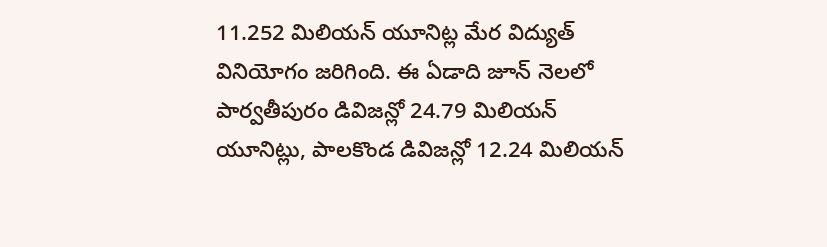11.252 మిలియన్ యూనిట్ల మేర విద్యుత్ వినియోగం జరిగింది. ఈ ఏడాది జూన్ నెలలో పార్వతీపురం డివిజన్లో 24.79 మిలియన్ యూనిట్లు, పాలకొండ డివిజన్లో 12.24 మిలియన్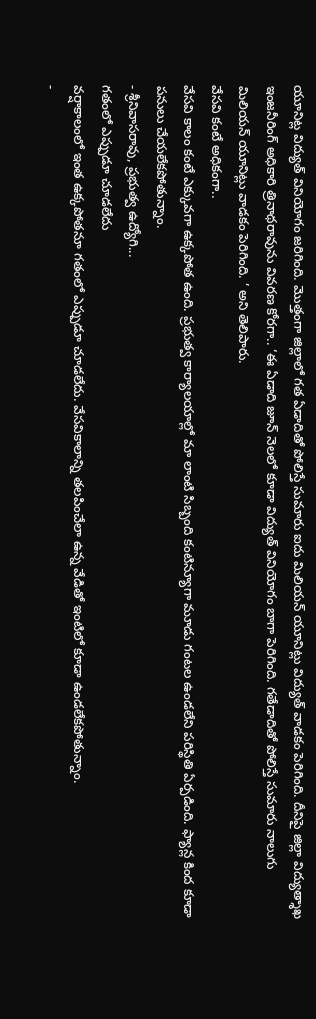యూనిట్ల విద్యుత్ వినియోగం జరిగింది. మొత్తంగా జిల్లాలో గత ఏడాదితో పోలిస్తే సుమారు ఐదు మిలియన్ యూనిట్లు విద్యుత్ వాడకం పెరిగింది. దీనిపై జిల్లా విద్యుత్శాఖ ఇంజనీరింగ్ అధికారి త్రినాథరావును వివరణ కోరగా.. ‘ఈ ఏడాది జూన్ నెలలో కూడా విద్యుత్ వినియోగం బాగా పెరిగింది. గతేడాదితో పోలిస్తే సుమారు నాలుగు మిలియన్ యూనిట్లు వాడకం పెరిగింది. ’ అని తెలిపారు.
వేసవి కంటే అధికంగా..
వేసవి కాలం కంటే ఎక్కువగా ఉక్కపోత ఉంది. ప్రభుత్వ కార్యాలయాల్లో మా లాంటి సిబ్బంది కంటిన్యూగా మూడు గంటల ఉండలేని పరిస్థితి ఏర్పడింది. ఫ్యాన్ల కింద కూడా పనులు చేయలేకపోతున్నాం.
- శ్రీనివాసరావు, ప్రభుత్వ ఉద్యోగి...
గతంలో ఎప్పుడూ చూడలేదు
వర్షాకాలంలో ఇంత ఉక్కపోతనూ గతంలో ఎప్పుడూ చూడలేదు. వేసవికాలాన్ని తలపించేలా ఉన్న వేడితో ఇంటిలో కూడా ఉండలేకపోతున్నాం.
-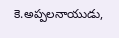కె.అప్పలనాయుడు,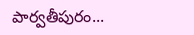పార్వతీపురం...